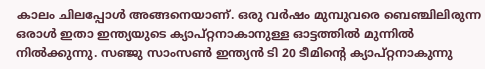കാലം ചിലപ്പോൾ അങ്ങനെയാണ്. ഒരു വർഷം മുമ്പുവരെ ബെഞ്ചിലിരുന്ന ഒരാൾ ഇതാ ഇന്ത്യയുടെ ക്യാപ്റ്റനാകാനുള്ള ഓട്ടത്തിൽ മുന്നിൽ നിൽക്കുന്നു. സഞ്ജു സാംസൺ ഇന്ത്യൻ ടി 20 ടീമിന്റെ ക്യാപ്റ്റനാകുന്നു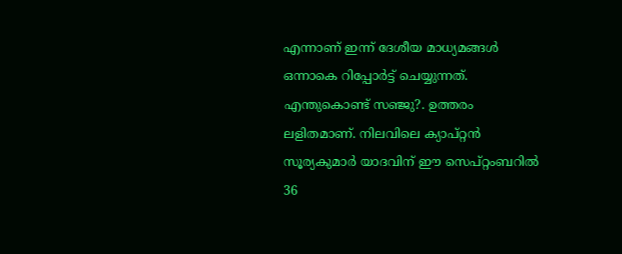എന്നാണ് ഇന്ന് ദേശീയ മാധ്യമങ്ങൾ ഒന്നാകെ റിപ്പോർട്ട് ചെയ്യുന്നത്.
എന്തുകൊണ്ട് സഞ്ജു?. ഉത്തരം ലളിതമാണ്. നിലവിലെ ക്യാപ്റ്റൻ സൂര്യകുമാർ യാദവിന് ഈ സെപ്റ്റംബറിൽ 36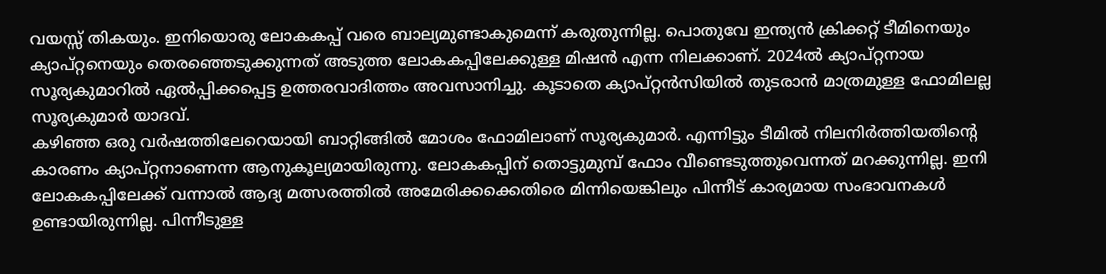വയസ്സ് തികയും. ഇനിയൊരു ലോകകപ്പ് വരെ ബാല്യമുണ്ടാകുമെന്ന് കരുതുന്നില്ല. പൊതുവേ ഇന്ത്യൻ ക്രിക്കറ്റ് ടീമിനെയും ക്യാപ്റ്റനെയും തെരഞ്ഞെടുക്കുന്നത് അടുത്ത ലോകകപ്പിലേക്കുള്ള മിഷൻ എന്ന നിലക്കാണ്. 2024ൽ ക്യാപ്റ്റനായ സൂര്യകുമാറിൽ ഏൽപ്പിക്കപ്പെട്ട ഉത്തരവാദിത്തം അവസാനിച്ചു. കൂടാതെ ക്യാപ്റ്റൻസിയിൽ തുടരാൻ മാത്രമുള്ള ഫോമിലല്ല സൂര്യകുമാർ യാദവ്.
കഴിഞ്ഞ ഒരു വർഷത്തിലേറെയായി ബാറ്റിങ്ങിൽ മോശം ഫോമിലാണ് സൂര്യകുമാർ. എന്നിട്ടും ടീമിൽ നിലനിർത്തിയതിന്റെ കാരണം ക്യാപ്റ്റനാണെന്ന ആനുകൂല്യമായിരുന്നു. ലോകകപ്പിന് തൊട്ടുമുമ്പ് ഫോം വീണ്ടെടുത്തുവെന്നത് മറക്കുന്നില്ല. ഇനി ലോകകപ്പിലേക്ക് വന്നാൽ ആദ്യ മത്സരത്തിൽ അമേരിക്കക്കെതിരെ മിന്നിയെങ്കിലും പിന്നീട് കാര്യമായ സംഭാവനകൾ ഉണ്ടായിരുന്നില്ല. പിന്നീടുള്ള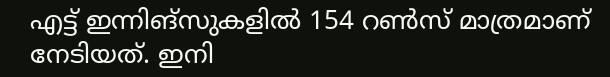എട്ട് ഇന്നിങ്സുകളിൽ 154 റൺസ് മാത്രമാണ് നേടിയത്. ഇനി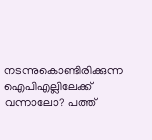നടന്നുകൊണ്ടിരിക്കുന്ന ഐപിഎല്ലിലേക്ക് വന്നാലോ? പത്ത്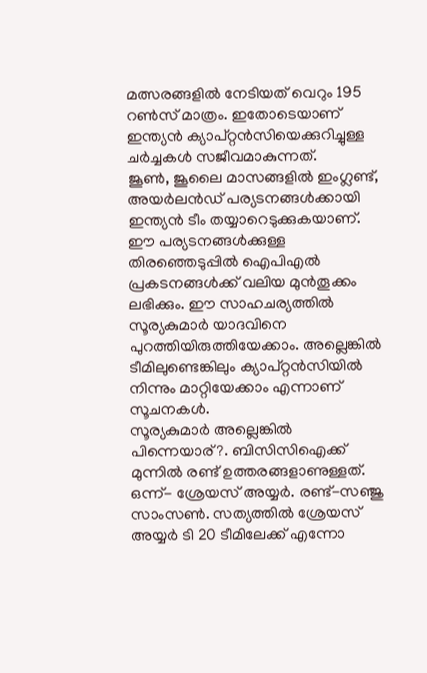മത്സരങ്ങളിൽ നേടിയത് വെറും 195 റൺസ് മാത്രം. ഇതോടെയാണ് ഇന്ത്യൻ ക്യാപ്റ്റൻസിയെക്കുറിച്ചുള്ള ചർച്ചകൾ സജീവമാകുന്നത്.
ജൂൺ, ജൂലൈ മാസങ്ങളിൽ ഇംഗ്ലണ്ട്, അയർലൻഡ് പര്യടനങ്ങൾക്കായി ഇന്ത്യൻ ടീം തയ്യാറെടുക്കുകയാണ്. ഈ പര്യടനങ്ങൾക്കുള്ള തിരഞ്ഞെടുപ്പിൽ ഐപിഎൽ പ്രകടനങ്ങൾക്ക് വലിയ മുൻതൂക്കം ലഭിക്കും. ഈ സാഹചര്യത്തിൽ സൂര്യകുമാർ യാദവിനെ പുറത്തിയിരുത്തിയേക്കാം. അല്ലെങ്കിൽ ടീമിലുണ്ടെങ്കിലും ക്യാപ്റ്റൻസിയിൽ നിന്നും മാറ്റിയേക്കാം എന്നാണ് സൂചനകൾ.
സൂര്യകുമാർ അല്ലെങ്കിൽ പിന്നെയാര്?. ബിസിസിഐക്ക് മുന്നിൽ രണ്ട് ഉത്തരങ്ങളാണുള്ളത്. ഒന്ന്- ശ്രേയസ് അയ്യർ. രണ്ട്-സഞ്ജു സാംസൺ. സത്യത്തിൽ ശ്രേയസ് അയ്യർ ടി 20 ടീമിലേക്ക് എന്നോ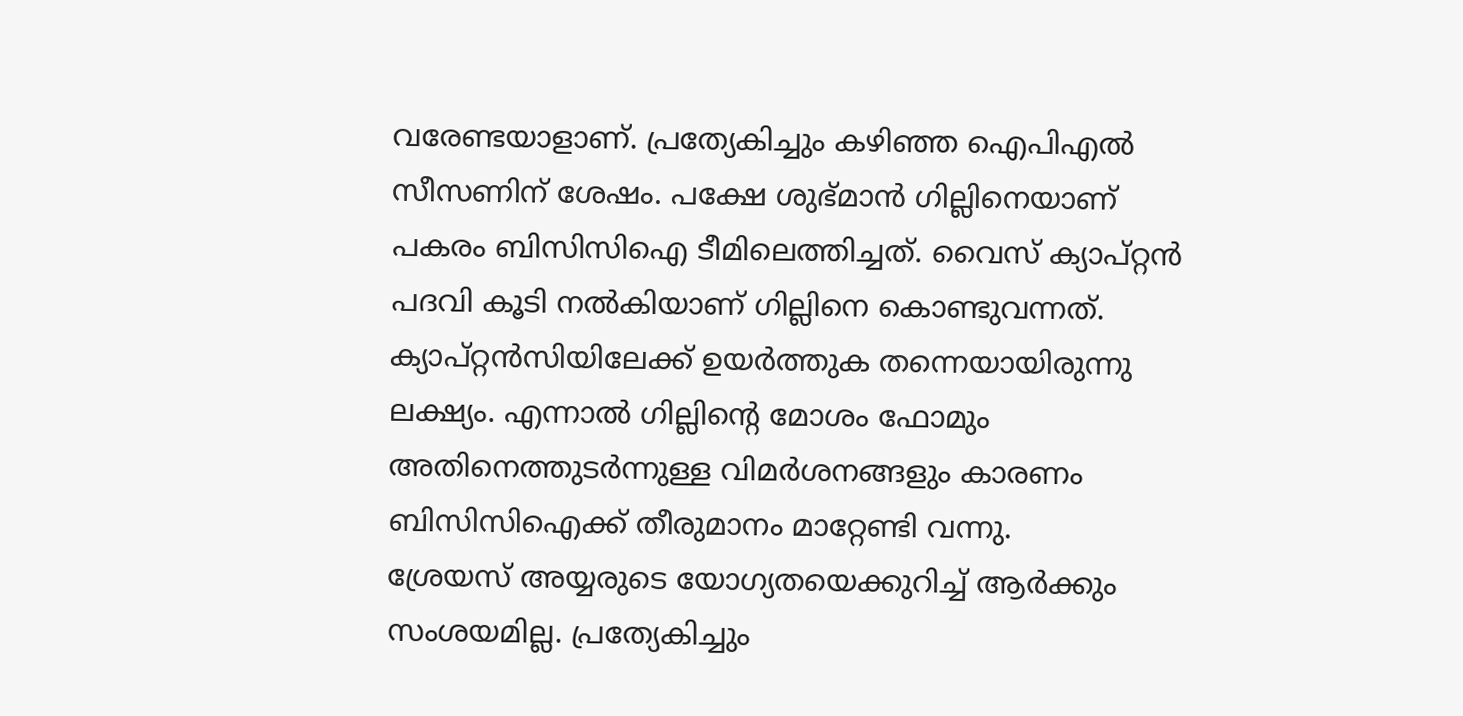വരേണ്ടയാളാണ്. പ്രത്യേകിച്ചും കഴിഞ്ഞ ഐപിഎൽ സീസണിന് ശേഷം. പക്ഷേ ശുഭ്മാൻ ഗില്ലിനെയാണ് പകരം ബിസിസിഐ ടീമിലെത്തിച്ചത്. വൈസ് ക്യാപ്റ്റൻ പദവി കൂടി നൽകിയാണ് ഗില്ലിനെ കൊണ്ടുവന്നത്. ക്യാപ്റ്റൻസിയിലേക്ക് ഉയർത്തുക തന്നെയായിരുന്നു ലക്ഷ്യം. എന്നാൽ ഗില്ലിന്റെ മോശം ഫോമും അതിനെത്തുടർന്നുള്ള വിമർശനങ്ങളും കാരണം ബിസിസിഐക്ക് തീരുമാനം മാറ്റേണ്ടി വന്നു.
ശ്രേയസ് അയ്യരുടെ യോഗ്യതയെക്കുറിച്ച് ആർക്കും സംശയമില്ല. പ്രത്യേകിച്ചും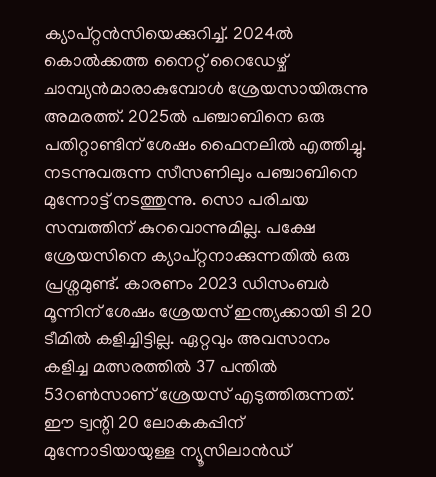ക്യാപ്റ്റൻസിയെക്കുറിച്ച്. 2024ൽ കൊൽക്കത്ത നൈറ്റ് റൈഡേഴ്ച് ചാമ്പ്യൻമാരാകുമ്പോൾ ശ്രേയസായിരുന്നു അമരത്ത്. 2025ൽ പഞ്ചാബിനെ ഒരു പതിറ്റാണ്ടിന് ശേഷം ഫൈനലിൽ എത്തിച്ചു. നടന്നുവരുന്ന സീസണിലും പഞ്ചാബിനെ മുന്നോട്ട് നടത്തുന്നു. സൊ പരിചയ സമ്പത്തിന് കുറവൊന്നുമില്ല. പക്ഷേ ശ്രേയസിനെ ക്യാപ്റ്റനാക്കുന്നതിൽ ഒരു പ്രശ്നമുണ്ട്. കാരണം 2023 ഡിസംബർ മൂന്നിന് ശേഷം ശ്രേയസ് ഇന്ത്യക്കായി ടി 20 ടീമിൽ കളിച്ചിട്ടില്ല. ഏറ്റവും അവസാനം കളിച്ച മത്സരത്തിൽ 37 പന്തിൽ 53റൺസാണ് ശ്രേയസ് എടുത്തിരുന്നത്. ഈ ട്വന്റി 20 ലോകകപ്പിന് മുന്നോടിയായുള്ള ന്യൂസിലാൻഡ്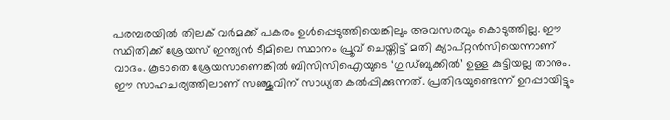പരമ്പരയിൽ തിലക് വർമക്ക് പകരം ഉൾപ്പെടുത്തിയെങ്കിലും അവസരവും കൊടുത്തില്ല. ഈ സ്ഥിതിക്ക് ശ്രേയസ് ഇന്ത്യൻ ടീമിലെ സ്ഥാനം പ്രൂവ് ചെയ്തിട്ട് മതി ക്യാപ്റ്റൻസിയെന്നാണ് വാദം. കൂടാതെ ശ്രേയസാണെങ്കിൽ ബിസിസിഐയുടെ ‘ഗുഡ്ബുക്കിൽ’ ഉള്ള കുട്ടിയല്ല താനും.
ഈ സാഹചര്യത്തിലാണ് സഞ്ജുവിന് സാധ്യത കൽപ്പിക്കുന്നത്. പ്രതിഭയുണ്ടെന്ന് ഉറപ്പായിട്ടും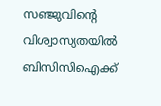സഞ്ജുവിന്റെ വിശ്വാസ്യതയിൽ ബിസിസിഐക്ക്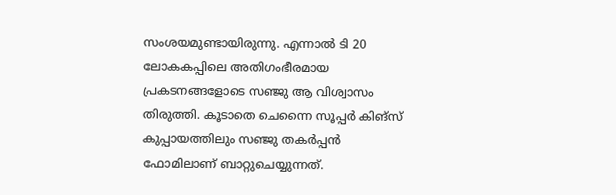സംശയമുണ്ടായിരുന്നു. എന്നാൽ ടി 20 ലോകകപ്പിലെ അതിഗംഭീരമായ പ്രകടനങ്ങളോടെ സഞ്ജു ആ വിശ്വാസം തിരുത്തി. കൂടാതെ ചെന്നൈ സൂപ്പർ കിങ്സ് കുപ്പായത്തിലും സഞ്ജു തകർപ്പൻ ഫോമിലാണ് ബാറ്റുചെയ്യുന്നത്.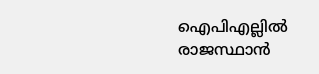ഐപിഎല്ലിൽ രാജസ്ഥാൻ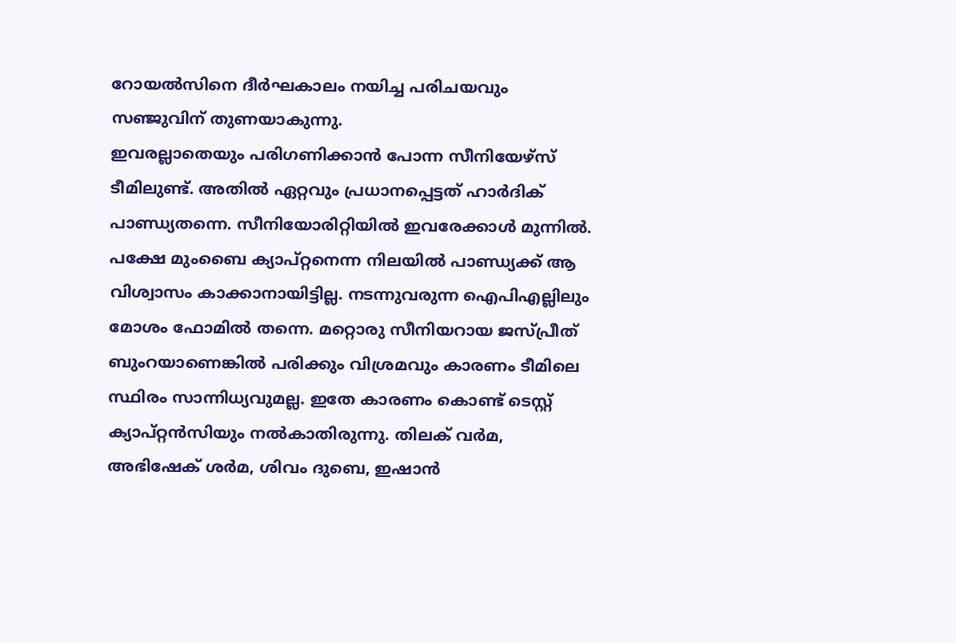റോയൽസിനെ ദീർഘകാലം നയിച്ച പരിചയവും സഞ്ജുവിന് തുണയാകുന്നു.
ഇവരല്ലാതെയും പരിഗണിക്കാൻ പോന്ന സീനിയേഴ്സ് ടീമിലുണ്ട്. അതിൽ ഏറ്റവും പ്രധാനപ്പെട്ടത് ഹാർദിക് പാണ്ഡ്യതന്നെ. സീനിയോരിറ്റിയിൽ ഇവരേക്കാൾ മുന്നിൽ. പക്ഷേ മുംബൈ ക്യാപ്റ്റനെന്ന നിലയിൽ പാണ്ഡ്യക്ക് ആ വിശ്വാസം കാക്കാനായിട്ടില്ല. നടന്നുവരുന്ന ഐപിഎല്ലിലും മോശം ഫോമിൽ തന്നെ. മറ്റൊരു സീനിയറായ ജസ്പ്രീത് ബുംറയാണെങ്കിൽ പരിക്കും വിശ്രമവും കാരണം ടീമിലെ സ്ഥിരം സാന്നിധ്യവുമല്ല. ഇതേ കാരണം കൊണ്ട് ടെസ്റ്റ് ക്യാപ്റ്റൻസിയും നൽകാതിരുന്നു. തിലക് വർമ, അഭിഷേക് ശർമ, ശിവം ദുബെ, ഇഷാൻ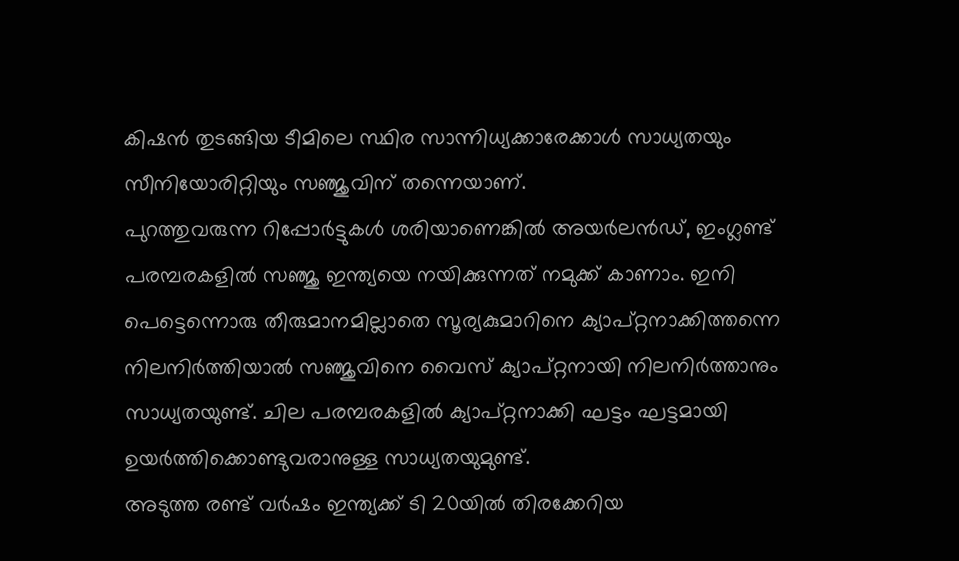കിഷൻ തുടങ്ങിയ ടീമിലെ സ്ഥിര സാന്നിധ്യക്കാരേക്കാൾ സാധ്യതയും സീനിയോരിറ്റിയും സഞ്ജുവിന് തന്നെയാണ്.
പുറത്തുവരുന്ന റിപ്പോർട്ടുകൾ ശരിയാണെങ്കിൽ അയർലൻഡ്, ഇംഗ്ലണ്ട് പരമ്പരകളിൽ സഞ്ജു ഇന്ത്യയെ നയിക്കുന്നത് നമുക്ക് കാണാം. ഇനി പെട്ടെന്നൊരു തീരുമാനമില്ലാതെ സൂര്യകുമാറിനെ ക്യാപ്റ്റനാക്കിത്തന്നെ നിലനിർത്തിയാൽ സഞ്ജുവിനെ വൈസ് ക്യാപ്റ്റനായി നിലനിർത്താനും സാധ്യതയുണ്ട്. ചില പരമ്പരകളിൽ ക്യാപ്റ്റനാക്കി ഘട്ടം ഘട്ടമായി ഉയർത്തിക്കൊണ്ടുവരാനുള്ള സാധ്യതയുമുണ്ട്.
അടുത്ത രണ്ട് വർഷം ഇന്ത്യക്ക് ടി 20യിൽ തിരക്കേറിയ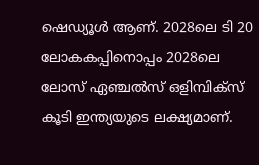ഷെഡ്യൂൾ ആണ്. 2028ലെ ടി 20 ലോകകപ്പിനൊപ്പം 2028ലെ ലോസ് ഏഞ്ചൽസ് ഒളിമ്പിക്സ് കൂടി ഇന്ത്യയുടെ ലക്ഷ്യമാണ്.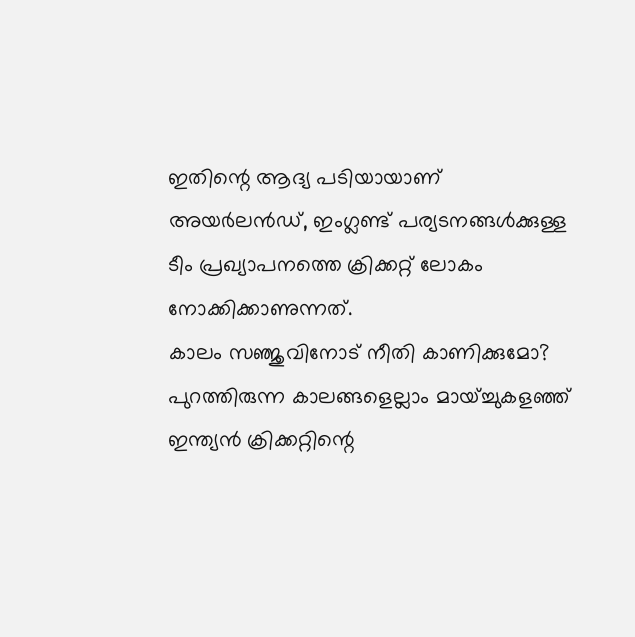ഇതിന്റെ ആദ്യ പടിയായാണ് അയർലൻഡ്, ഇംഗ്ലണ്ട് പര്യടനങ്ങൾക്കുള്ള ടീം പ്രഖ്യാപനത്തെ ക്രിക്കറ്റ് ലോകം നോക്കിക്കാണുന്നത്.
കാലം സഞ്ജുവിനോട് നീതി കാണിക്കുമോ? പുറത്തിരുന്ന കാലങ്ങളെല്ലാം മായ്ച്ചുകളഞ്ഞ് ഇന്ത്യൻ ക്രിക്കറ്റിന്റെ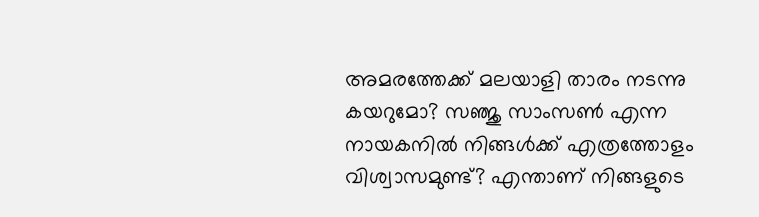അമരത്തേക്ക് മലയാളി താരം നടന്നു കയറുമോ? സഞ്ജു സാംസൺ എന്ന നായകനിൽ നിങ്ങൾക്ക് എത്രത്തോളം വിശ്വാസമുണ്ട്? എന്താണ് നിങ്ങളുടെ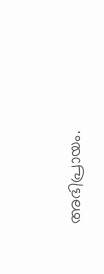അഭിപ്രായം.